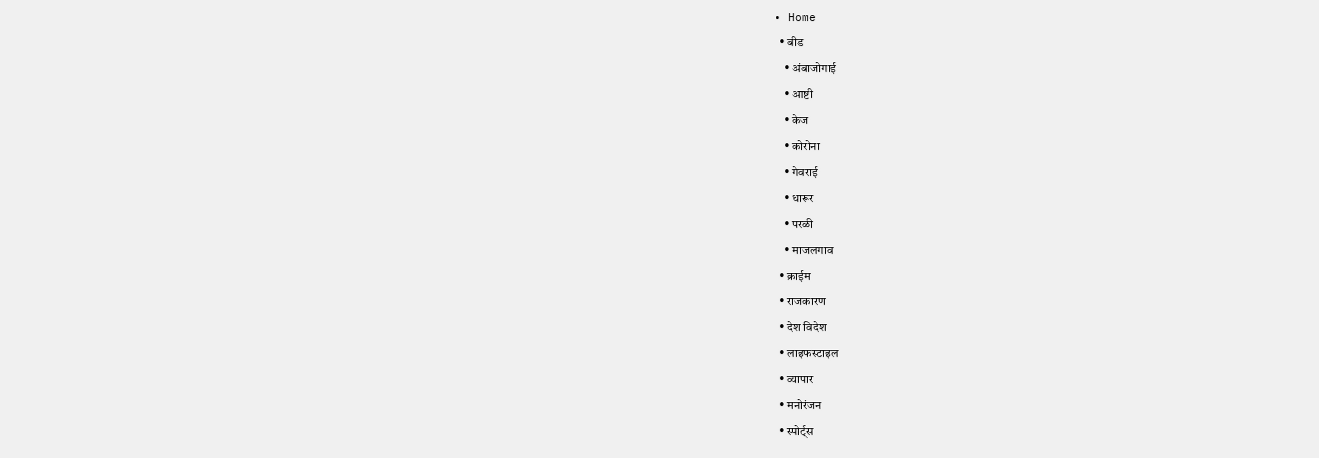• Home
  • बीड
    • अंबाजोगाई
    • आष्टी
    • केज
    • कोरोना
    • गेवराई
    • धारूर
    • परळी
    • माजलगाव
  • क्राईम
  • राजकारण
  • देश विदेश
  • लाइफस्टाइल
  • व्यापार
  • मनोरंजन
  • स्पोर्ट्स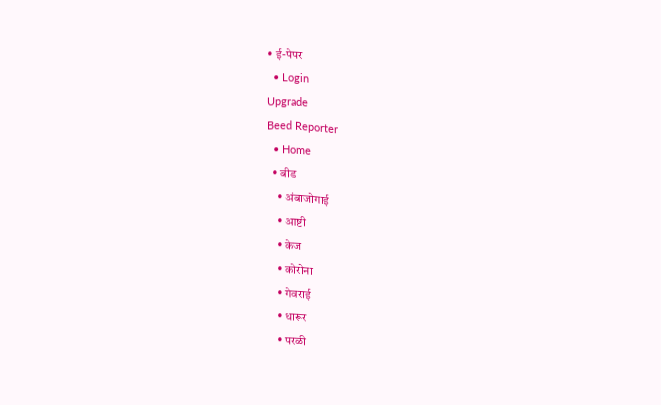• ई-पेपर
  • Login
Upgrade
Beed Reporter
  • Home
  • बीड
    • अंबाजोगाई
    • आष्टी
    • केज
    • कोरोना
    • गेवराई
    • धारूर
    • परळी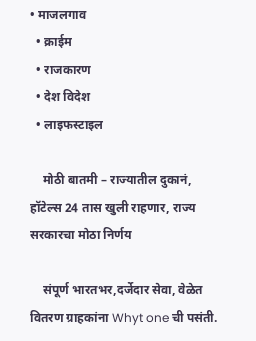• माजलगाव
  • क्राईम
  • राजकारण
  • देश विदेश
  • लाइफस्टाइल

    मोठी बातमी – राज्यातील दुकानं, हॉटेल्स 24 तास खुली राहणार, राज्य सरकारचा मोठा निर्णय

    संपूर्ण भारतभर,दर्जेदार सेवा, वेळेत वितरण ग्राहकांना Whyt one ची पसंती.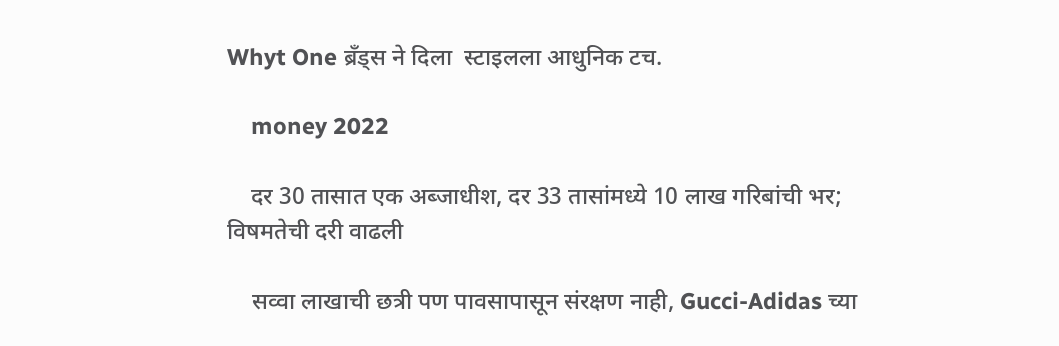Whyt One ब्रँड्स ने दिला  स्टाइलला आधुनिक टच.

    money 2022

    दर 30 तासात एक अब्जाधीश, दर 33 तासांमध्ये 10 लाख गरिबांची भर; विषमतेची दरी वाढली

    सव्वा लाखाची छत्री पण पावसापासून संरक्षण नाही, Gucci-Adidas च्या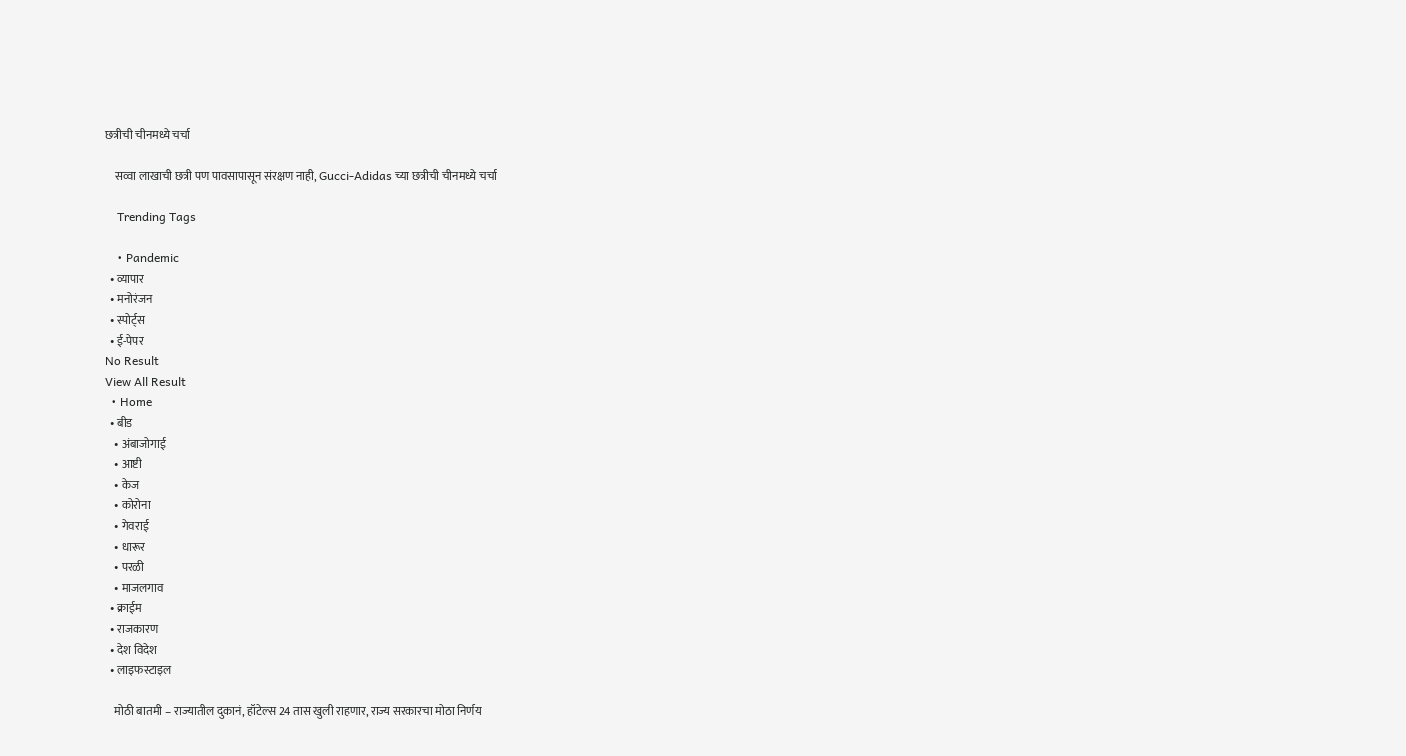छत्रीची चीनमध्ये चर्चा

    सव्वा लाखाची छत्री पण पावसापासून संरक्षण नाही, Gucci-Adidas च्या छत्रीची चीनमध्ये चर्चा

    Trending Tags

    • Pandemic
  • व्यापार
  • मनोरंजन
  • स्पोर्ट्स
  • ई-पेपर
No Result
View All Result
  • Home
  • बीड
    • अंबाजोगाई
    • आष्टी
    • केज
    • कोरोना
    • गेवराई
    • धारूर
    • परळी
    • माजलगाव
  • क्राईम
  • राजकारण
  • देश विदेश
  • लाइफस्टाइल

    मोठी बातमी – राज्यातील दुकानं, हॉटेल्स 24 तास खुली राहणार, राज्य सरकारचा मोठा निर्णय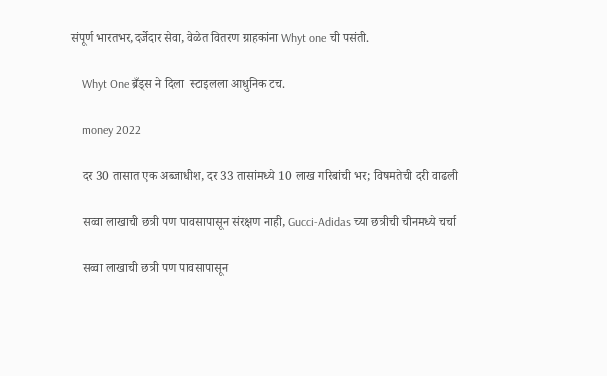संपूर्ण भारतभर,दर्जेदार सेवा, वेळेत वितरण ग्राहकांना Whyt one ची पसंती.

    Whyt One ब्रँड्स ने दिला  स्टाइलला आधुनिक टच.

    money 2022

    दर 30 तासात एक अब्जाधीश, दर 33 तासांमध्ये 10 लाख गरिबांची भर; विषमतेची दरी वाढली

    सव्वा लाखाची छत्री पण पावसापासून संरक्षण नाही, Gucci-Adidas च्या छत्रीची चीनमध्ये चर्चा

    सव्वा लाखाची छत्री पण पावसापासून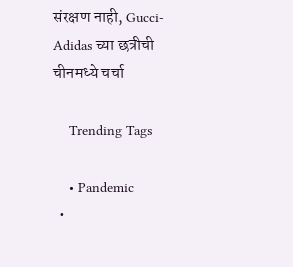संरक्षण नाही, Gucci-Adidas च्या छत्रीची चीनमध्ये चर्चा

    Trending Tags

    • Pandemic
  •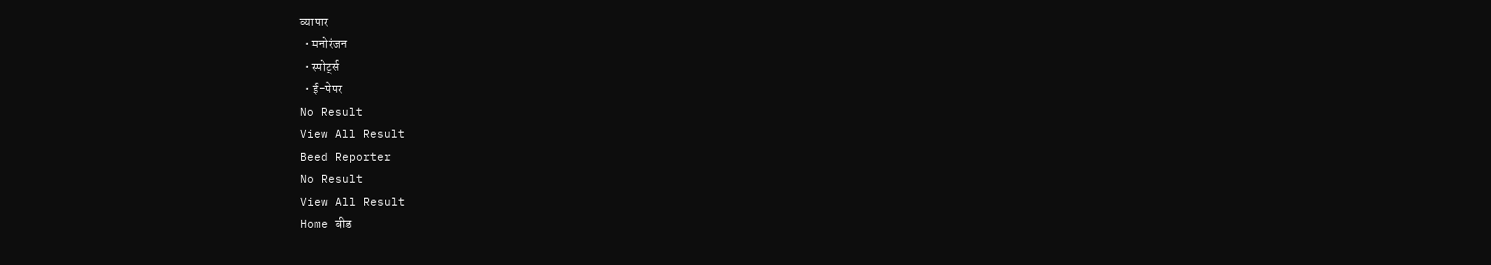व्यापार
  • मनोरंजन
  • स्पोर्ट्स
  • ई-पेपर
No Result
View All Result
Beed Reporter
No Result
View All Result
Home बीड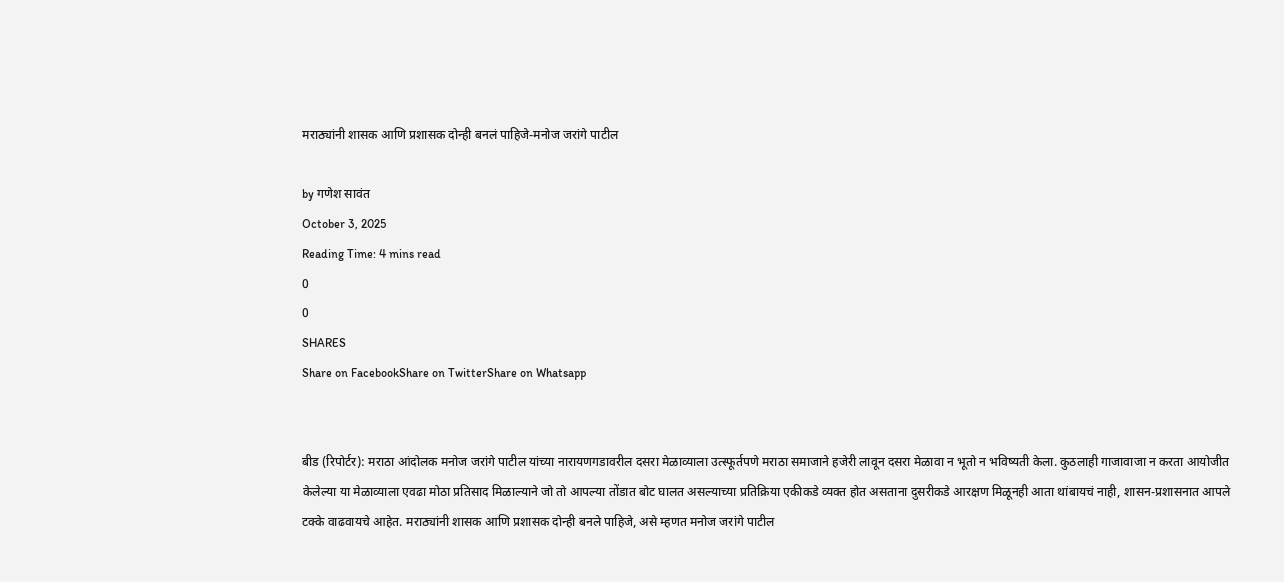मराठ्यांनी शासक आणि प्रशासक दोन्ही बनलं पाहिजे-मनोज जरांगे पाटील

by गणेश सावंत
October 3, 2025
Reading Time: 4 mins read
0
0
SHARES
Share on FacebookShare on TwitterShare on Whatsapp


बीड (रिपोर्टर): मराठा आंदोलक मनोज जरांगे पाटील यांच्या नारायणगडावरील दसरा मेळाव्याला उत्स्फूर्तपणे मराठा समाजाने हजेरी लावून दसरा मेळावा न भूतो न भविष्यती केला. कुठलाही गाजावाजा न करता आयोजीत केलेल्या या मेळाव्याला एवढा मोठा प्रतिसाद मिळाल्याने जो तो आपल्या तोंडात बोट घालत असल्याच्या प्रतिक्रिया एकीकडे व्यक्त होत असताना दुसरीकडे आरक्षण मिळूनही आता थांबायचं नाही, शासन-प्रशासनात आपले टक्के वाढवायचे आहेत. मराठ्यांनी शासक आणि प्रशासक दोन्ही बनले पाहिजे, असे म्हणत मनोज जरांगे पाटील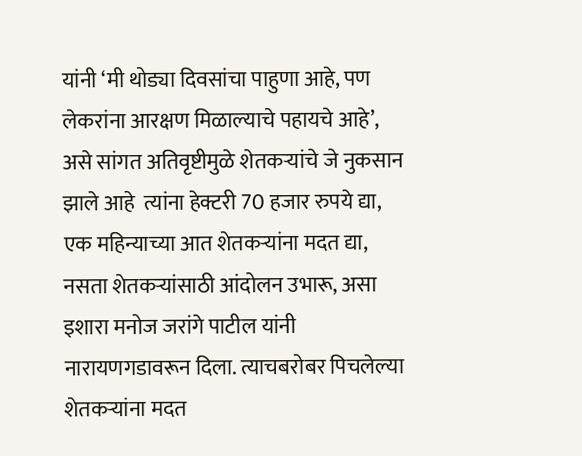यांनी ‘मी थोड्या दिवसांचा पाहुणा आहे, पण लेकरांना आरक्षण मिळाल्याचे पहायचे आहे’, असे सांगत अतिवृष्टीमुळे शेतकर्‍यांचे जे नुकसान झाले आहे  त्यांना हेक्टरी 70 हजार रुपये द्या, एक महिन्याच्या आत शेतकर्‍यांना मदत द्या, नसता शेतकर्‍यांसाठी आंदोलन उभारू, असा इशारा मनोज जरांगे पाटील यांनी नारायणगडावरून दिला. त्याचबरोबर पिचलेल्या शेतकर्‍यांना मदत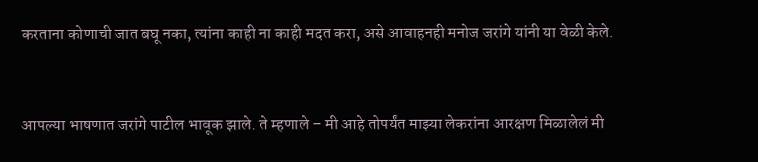करताना कोणाची जात बघू नका, त्यांना काही ना काही मदत करा, असे आवाहनही मनोज जरांगे यांनी या वेळी केले.


आपल्या भाषणात जरांगे पाटील भावूक झाले. ते म्हणाले – मी आहे तोपर्यंत माझ्या लेकरांना आरक्षण मिळालेलं मी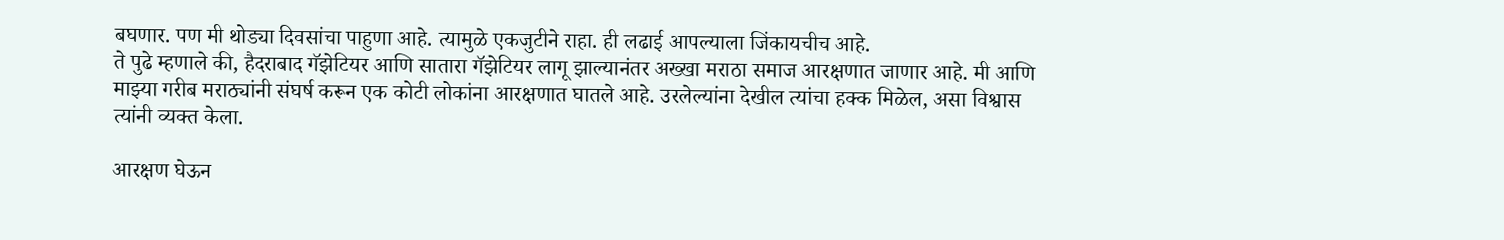बघणार. पण मी थोड्या दिवसांचा पाहुणा आहे. त्यामुळे एकजुटीने राहा. ही लढाई आपल्याला जिंकायचीच आहे.
ते पुढे म्हणाले की, हैदराबाद गॅझेटियर आणि सातारा गॅझेटियर लागू झाल्यानंतर अख्खा मराठा समाज आरक्षणात जाणार आहे. मी आणि माझ्या गरीब मराठ्यांनी संघर्ष करून एक कोटी लोकांना आरक्षणात घातले आहे. उरलेल्यांना देखील त्यांचा हक्क मिळेल, असा विश्वास त्यांनी व्यक्त केला.

आरक्षण घेऊन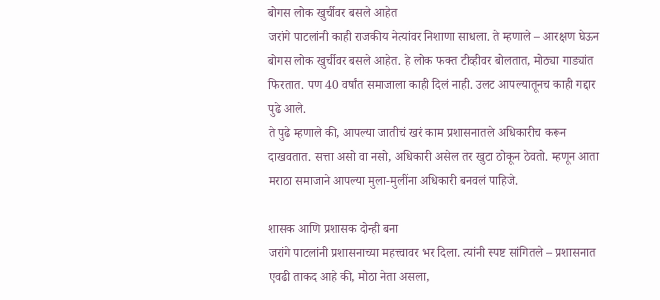बोगस लोक खुर्चीवर बसले आहेत
जरांगे पाटलांनी काही राजकीय नेत्यांवर निशाणा साधला. ते म्हणाले – आरक्षण घेऊन बोगस लोक खुर्चीवर बसले आहेत. हे लोक फक्त टीव्हीवर बोलतात, मोठ्या गाड्यांत फिरतात. पण 40 वर्षांत समाजाला काही दिलं नाही. उलट आपल्यातूनच काही गद्दार पुढे आले.
ते पुढे म्हणाले की, आपल्या जातीचं खरं काम प्रशासनातले अधिकारीच करून दाखवतात. सत्ता असो वा नसो, अधिकारी असेल तर खुटा ठोकून ठेवतो. म्हणून आता मराठा समाजाने आपल्या मुला-मुलींना अधिकारी बनवलं पाहिजे.

शासक आणि प्रशासक दोन्ही बना
जरांगे पाटलांनी प्रशासनाच्या महत्त्वावर भर दिला. त्यांनी स्पष्ट सांगितले – प्रशासनात एवढी ताकद आहे की, मोठा नेता असला,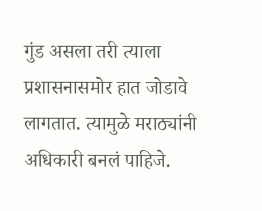गुंड असला तरी त्याला प्रशासनासमोर हात जोडावे लागतात. त्यामुळे मराठ्यांनी अधिकारी बनलं पाहिजे.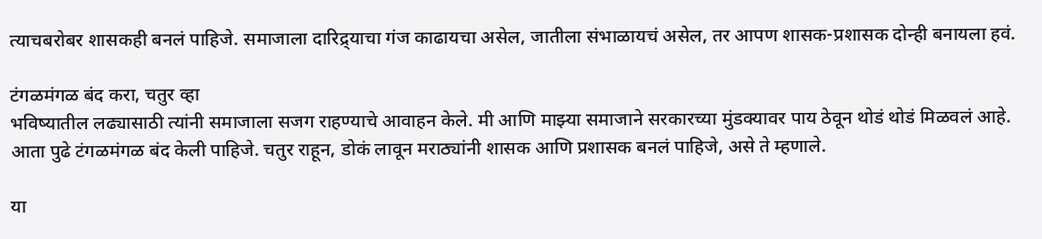त्याचबरोबर शासकही बनलं पाहिजे. समाजाला दारिद्र्याचा गंज काढायचा असेल, जातीला संभाळायचं असेल, तर आपण शासक-प्रशासक दोन्ही बनायला हवं.

टंगळमंगळ बंद करा, चतुर व्हा
भविष्यातील लढ्यासाठी त्यांनी समाजाला सजग राहण्याचे आवाहन केले. मी आणि माझ्या समाजाने सरकारच्या मुंडक्यावर पाय ठेवून थोडं थोडं मिळवलं आहे. आता पुढे टंगळमंगळ बंद केली पाहिजे. चतुर राहून, डोकं लावून मराठ्यांनी शासक आणि प्रशासक बनलं पाहिजे, असे ते म्हणाले.

या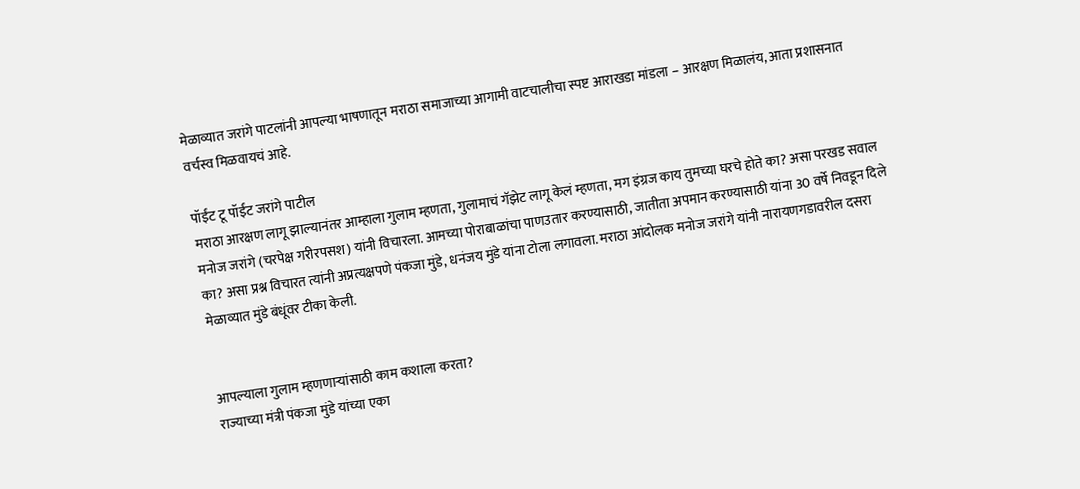मेळाव्यात जरांगे पाटलांनी आपल्या भाषणातून मराठा समाजाच्या आगामी वाटचालीचा स्पष्ट आराखडा मांडला – आरक्षण मिळालंय, आता प्रशासनात वर्चस्व मिळवायचं आहे.

पॉईंट टू पॉईंट जरांगे पाटील
मराठा आरक्षण लागू झाल्यानंतर आम्हाला गुलाम म्हणता, गुलामाचं गॅझेट लागू केलं म्हणता, मग इंग्रज काय तुमच्या घरचे होते का? असा परखड सवाल मनोज जरांगे (चरपेक्ष गरीरपसश) यांनी विचारला. आमच्या पोराबाळांचा पाणउतार करण्यासाठी, जातीता अपमान करण्यासाठी यांना 30 वर्षे निवडून दिले का? असा प्रश्न विचारत त्यांनी अप्रत्यक्षपणे पंकजा मुंडे, धनंजय मुंडे यांना टोला लगावला. मराठा आंदोलक मनोज जरांगे यांनी नारायणगडावरील दसरा मेळाव्यात मुंडे बंधूंवर टीका केली.


आपल्याला गुलाम म्हणणार्‍यांसाठी काम कशाला करता?
राज्याच्या मंत्री पंकजा मुंडे यांच्या एका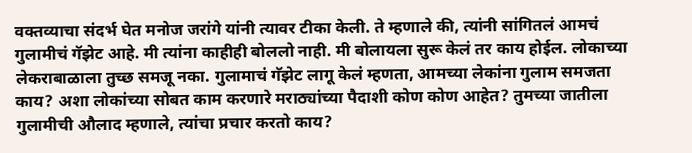वक्तव्याचा संदर्भ घेत मनोज जरांगे यांनी त्यावर टीका केली. ते म्हणाले की, त्यांनी सांगितलं आमचं गुलामीचं गॅझेट आहे. मी त्यांना काहीही बोललो नाही. मी बोलायला सुरू केलं तर काय होईल. लोकाच्या लेकराबाळाला तुच्छ समजू नका. गुलामाचं गॅझेट लागू केलं म्हणता, आमच्या लेकांना गुलाम समजता काय? अशा लोकांच्या सोबत काम करणारे मराठ्यांच्या पैदाशी कोण कोण आहेत? तुमच्या जातीला गुलामीची औलाद म्हणाले, त्यांचा प्रचार करतो काय?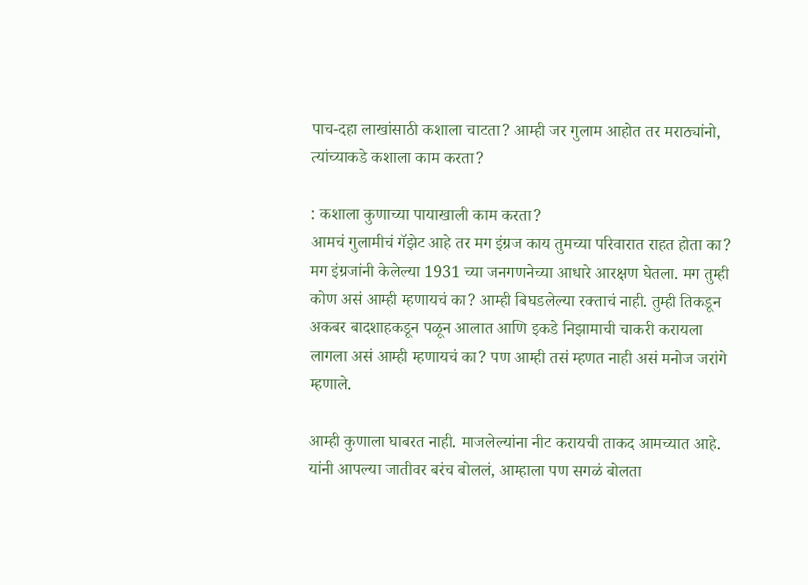पाच-दहा लाखांसाठी कशाला चाटता? आम्ही जर गुलाम आहोत तर मराठ्यांनो, त्यांच्याकडे कशाला काम करता?

: कशाला कुणाच्या पायाखाली काम करता?
आमचं गुलामीचं गॅझेट आहे तर मग इंग्रज काय तुमच्या परिवारात राहत होता का? मग इंग्रजांनी केलेल्या 1931 च्या जनगणनेच्या आधारे आरक्षण घेतला. मग तुम्ही कोण असं आम्ही म्हणायचं का? आम्ही बिघडलेल्या रक्ताचं नाही. तुम्ही तिकडून अकबर बादशाहकडून पळून आलात आणि इकडे निझामाची चाकरी करायला लागला असं आम्ही म्हणायचं का? पण आम्ही तसं म्हणत नाही असं मनोज जरांगे म्हणाले.

आम्ही कुणाला घाबरत नाही. माजलेल्यांना नीट करायची ताकद आमच्यात आहे. यांनी आपल्या जातीवर बरंच बोललं, आम्हाला पण सगळं बोलता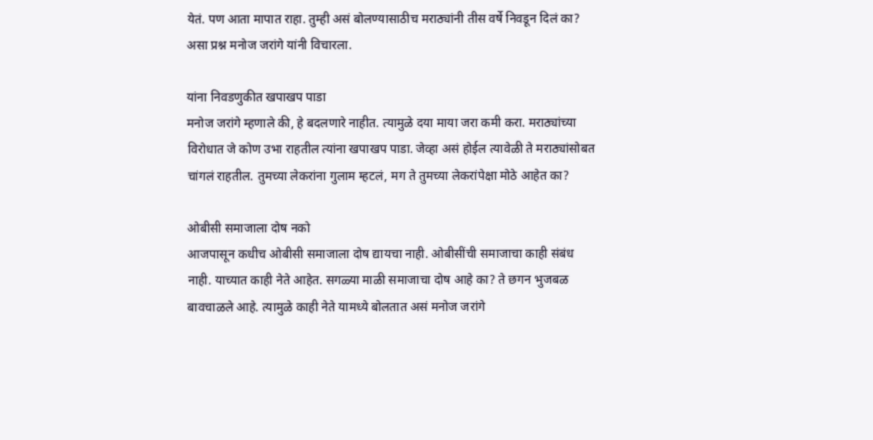येतं. पण आता मापात राहा. तुम्ही असं बोलण्यासाठीच मराठ्यांनी तीस वर्षे निवडून दिलं का? असा प्रश्न मनोज जरांगे यांनी विचारला.

यांना निवडणुकीत खपाखप पाडा
मनोज जरांगे म्हणाले की, हे बदलणारे नाहीत. त्यामुळे दया माया जरा कमी करा. मराठ्यांच्या विरोधात जे कोण उभा राहतील त्यांना खपाखप पाडा. जेव्हा असं होईल त्यावेळी ते मराठ्यांसोबत चांगलं राहतील. तुमच्या लेकरांना गुलाम म्हटलं, मग ते तुमच्या लेकरांपेक्षा मोठे आहेत का?

ओबीसी समाजाला दोष नको
आजपासून कधीच ओबीसी समाजाला दोष द्यायचा नाही. ओबीसींची समाजाचा काही संबंध नाही. याच्यात काही नेते आहेत. सगळ्या माळी समाजाचा दोष आहे का? ते छगन भुजबळ बावचाळले आहे. त्यामुळे काही नेते यामध्ये बोलतात असं मनोज जरांगे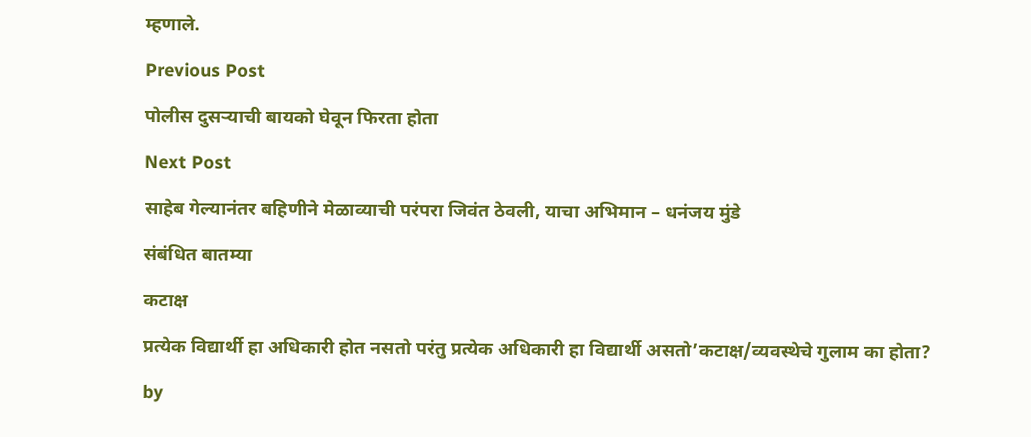म्हणाले.

Previous Post

पोलीस दुसर्‍याची बायको घेवून फिरता होता

Next Post

साहेब गेल्यानंतर बहिणीने मेळाव्याची परंपरा जिवंत ठेवली, याचा अभिमान – धनंजय मुंडे

संबंधित बातम्या

कटाक्ष

प्रत्येक विद्यार्थी हा अधिकारी होत नसतो परंतु प्रत्येक अधिकारी हा विद्यार्थी असतो’कटाक्ष/व्यवस्थेचे गुलाम का होता?

by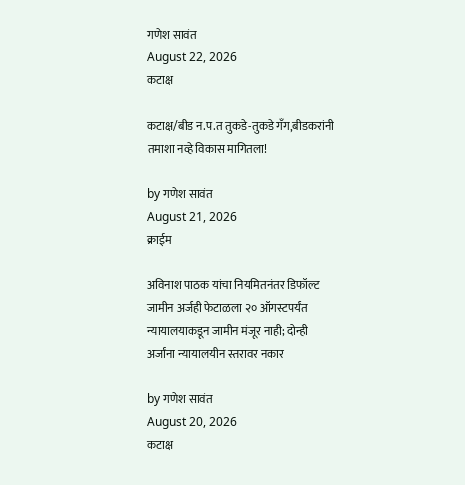गणेश सावंत
August 22, 2026
कटाक्ष

कटाक्ष/बीड न.प.त तुकडे-तुकडे गँग,बीडकरांनी तमाशा नव्हे विकास मागितला!

by गणेश सावंत
August 21, 2026
क्राईम

अविनाश पाठक यांचा नियमितनंतर डिफॉल्ट जामीन अर्जही फेटाळला २० ऑगस्टपर्यंत न्यायालयाकडून जामीन मंजूर नाही; दोन्ही अर्जांना न्यायालयीन स्तरावर नकार

by गणेश सावंत
August 20, 2026
कटाक्ष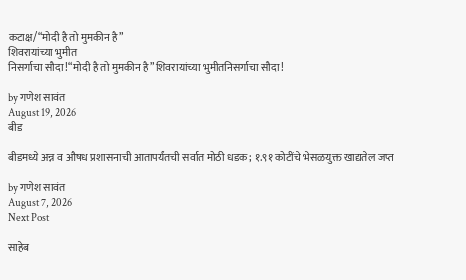कटाक्ष/“मोदी है तो मुमकीन है”
शिवरायांच्या भुमीत
निसर्गाचा सौदा!“मोदी है तो मुमकीन है”शिवरायांच्या भुमीतनिसर्गाचा सौदा!

by गणेश सावंत
August 19, 2026
बीड

बीडमध्ये अन्न व औषध प्रशासनाची आतापर्यंतची सर्वात मोठी धडक; १.९१ कोटींचे भेसळयुक्त खाद्यतेल जप्त

by गणेश सावंत
August 7, 2026
Next Post

साहेब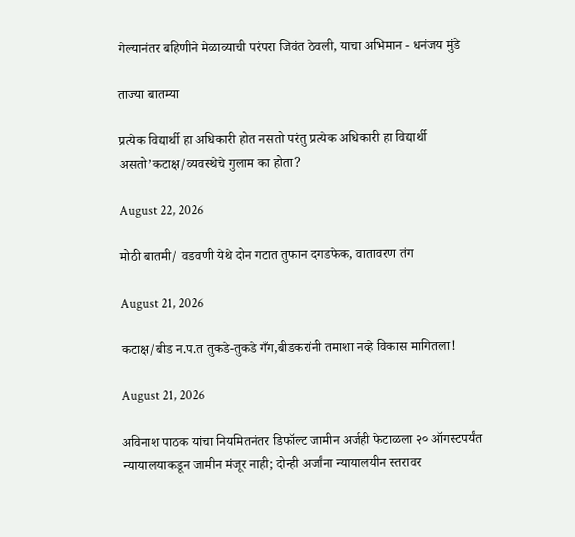गेल्यानंतर बहिणीने मेळाव्याची परंपरा जिवंत ठेवली, याचा अभिमान - धनंजय मुंडे

ताज्या बातम्या

प्रत्येक विद्यार्थी हा अधिकारी होत नसतो परंतु प्रत्येक अधिकारी हा विद्यार्थी असतो’कटाक्ष/व्यवस्थेचे गुलाम का होता?

August 22, 2026

मोठी बातमी/ वडवणी येथे दोन गटात तुफान दगडफेक, वातावरण तंग

August 21, 2026

कटाक्ष/बीड न.प.त तुकडे-तुकडे गँग,बीडकरांनी तमाशा नव्हे विकास मागितला!

August 21, 2026

अविनाश पाठक यांचा नियमितनंतर डिफॉल्ट जामीन अर्जही फेटाळला २० ऑगस्टपर्यंत न्यायालयाकडून जामीन मंजूर नाही; दोन्ही अर्जांना न्यायालयीन स्तरावर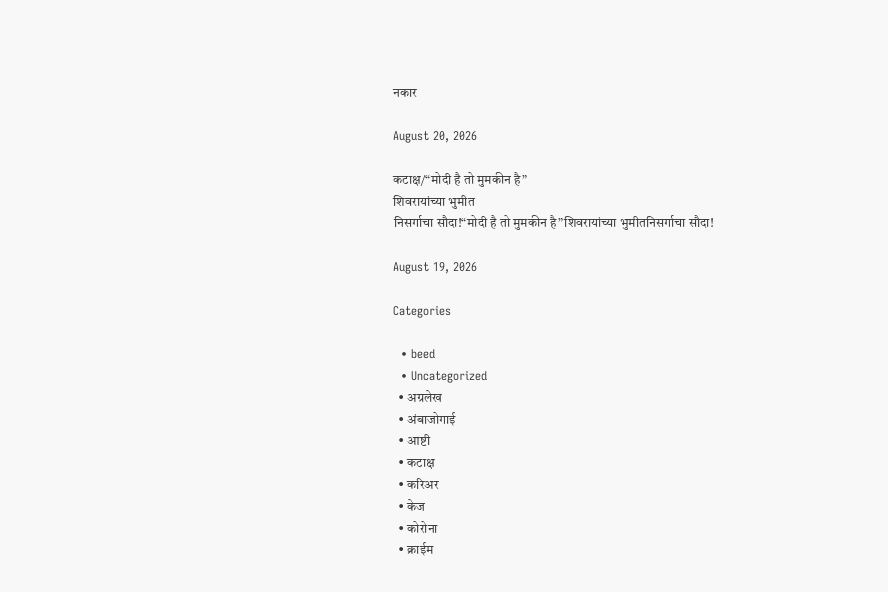नकार

August 20, 2026

कटाक्ष/“मोदी है तो मुमकीन है”
शिवरायांच्या भुमीत
निसर्गाचा सौदा!“मोदी है तो मुमकीन है”शिवरायांच्या भुमीतनिसर्गाचा सौदा!

August 19, 2026

Categories

  • beed
  • Uncategorized
  • अग्रलेख
  • अंबाजोगाई
  • आष्टी
  • कटाक्ष
  • करिअर
  • केज
  • कोरोना
  • क्राईम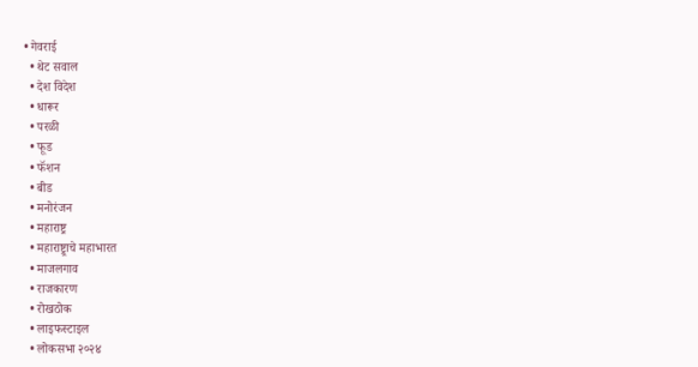• गेवराई
  • थेट सवाल
  • देश विदेश
  • धारूर
  • परळी
  • फूड
  • फॅशन
  • बीड
  • मनोरंजन
  • महाराष्ट्र
  • महाराष्ट्र्राचे महाभारत
  • माजलगाव
  • राजकारण
  • रोखठोक
  • लाइफस्टाइल
  • लोकसभा २०२४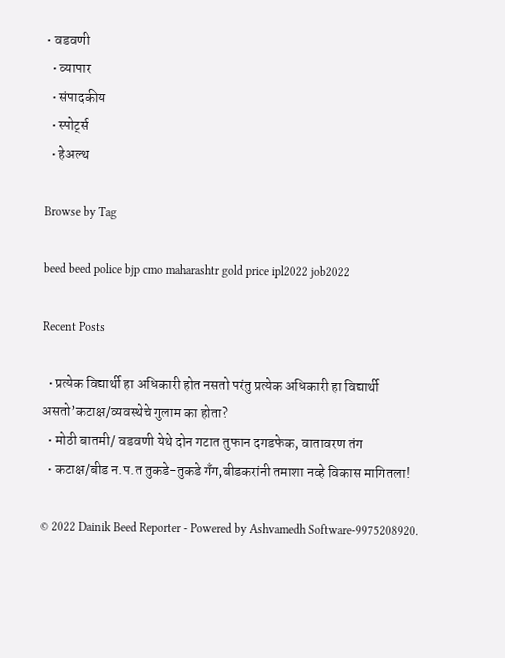• वडवणी
  • व्यापार
  • संपादकीय
  • स्पोर्ट्स
  • हेअल्थ

Browse by Tag

beed beed police bjp cmo maharashtr gold price ipl2022 job2022

Recent Posts

  • प्रत्येक विद्यार्थी हा अधिकारी होत नसतो परंतु प्रत्येक अधिकारी हा विद्यार्थी असतो’कटाक्ष/व्यवस्थेचे गुलाम का होता?
  • मोठी बातमी/ वडवणी येथे दोन गटात तुफान दगडफेक, वातावरण तंग
  • कटाक्ष/बीड न.प.त तुकडे-तुकडे गँग,बीडकरांनी तमाशा नव्हे विकास मागितला!

© 2022 Dainik Beed Reporter - Powered by Ashvamedh Software-9975208920.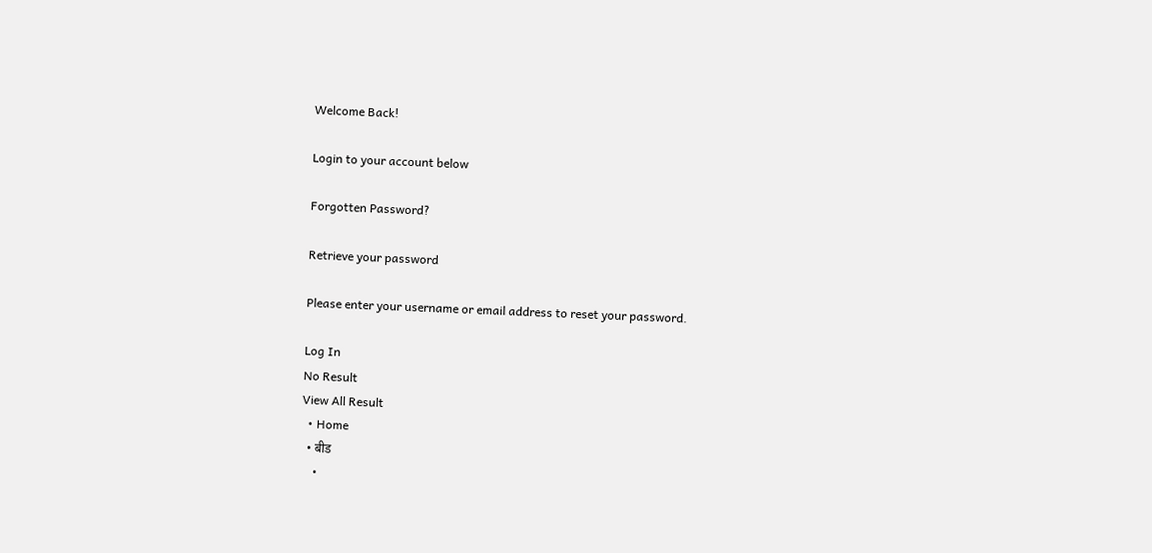Welcome Back!

Login to your account below

Forgotten Password?

Retrieve your password

Please enter your username or email address to reset your password.

Log In
No Result
View All Result
  • Home
  • बीड
    •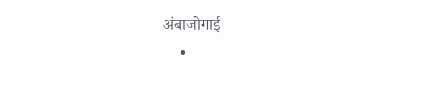अंबाजोगाई
    •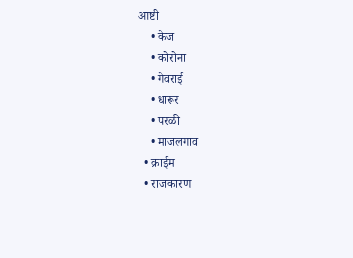आष्टी
    • केज
    • कोरोना
    • गेवराई
    • धारूर
    • परळी
    • माजलगाव
  • क्राईम
  • राजकारण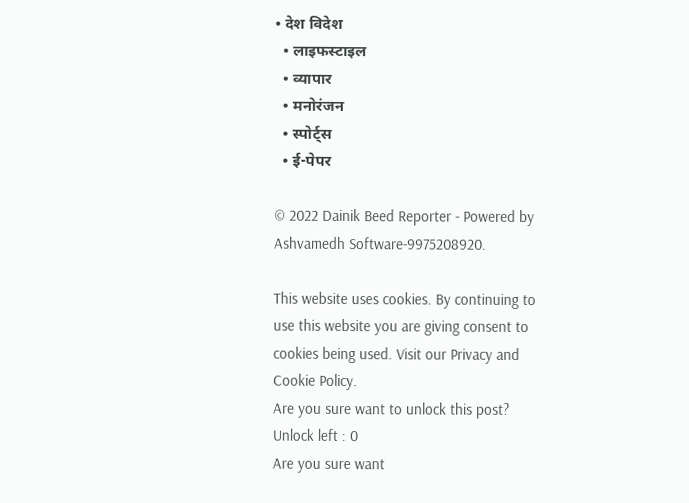• देश विदेश
  • लाइफस्टाइल
  • व्यापार
  • मनोरंजन
  • स्पोर्ट्स
  • ई-पेपर

© 2022 Dainik Beed Reporter - Powered by Ashvamedh Software-9975208920.

This website uses cookies. By continuing to use this website you are giving consent to cookies being used. Visit our Privacy and Cookie Policy.
Are you sure want to unlock this post?
Unlock left : 0
Are you sure want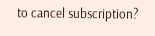to cancel subscription?